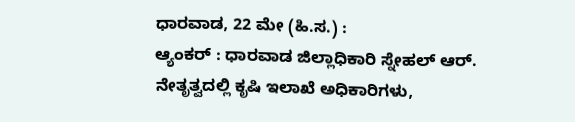ಧಾರವಾಡ, 22 ಮೇ (ಹಿ.ಸ.) :
ಆ್ಯಂಕರ್ : ಧಾರವಾಡ ಜಿಲ್ಲಾಧಿಕಾರಿ ಸ್ನೇಹಲ್ ಆರ್. ನೇತೃತ್ವದಲ್ಲಿ ಕೃಷಿ ಇಲಾಖೆ ಅಧಿಕಾರಿಗಳು,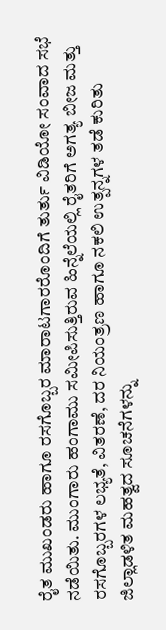ರೈತ ಮುಖಂಡರು ಹಾಗೂ ರಸಗೊಬ್ಬರ ಮಾರಾಟಗಾರರೊಂದಿಗೆ ತುರ್ತು ವಿಡಿಯೋ ಸಂವಾದ ಸಭೆ ನಡೆಯಿತು. ಮುಂಗಾರು ಹಂಗಾಮು ಸಮೀಪಿಸುತ್ತಿರುವ ಹಿನ್ನೆಲೆಯಲ್ಲಿ ರೈತರಿಗೆ ಅಗತ್ಯ ಬೀಜ ಮತ್ತು ರಸಗೊಬ್ಬರಗಳ ಲಭ್ಯತೆ, ವಿತರಣೆ, ದರ ನಿಯಂತ್ರಣ ಹಾಗೂ ನಕಲಿ ಉತ್ಪನ್ನಗಳ ತಡೆ ಕುರಿತು ಜಿಲ್ಲಾಡಳಿತ ಮಹತ್ವದ ಸೂಚನೆಗಳನ್ನು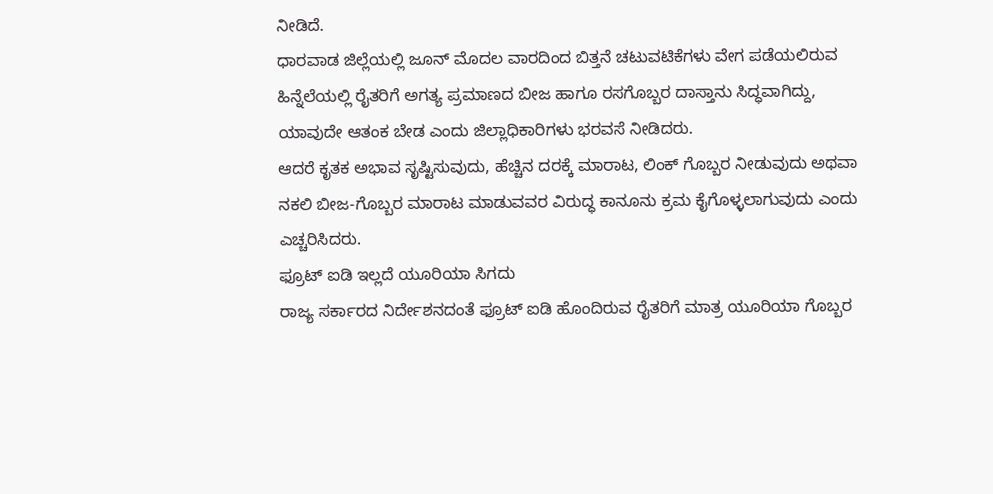ನೀಡಿದೆ.
ಧಾರವಾಡ ಜಿಲ್ಲೆಯಲ್ಲಿ ಜೂನ್ ಮೊದಲ ವಾರದಿಂದ ಬಿತ್ತನೆ ಚಟುವಟಿಕೆಗಳು ವೇಗ ಪಡೆಯಲಿರುವ ಹಿನ್ನೆಲೆಯಲ್ಲಿ ರೈತರಿಗೆ ಅಗತ್ಯ ಪ್ರಮಾಣದ ಬೀಜ ಹಾಗೂ ರಸಗೊಬ್ಬರ ದಾಸ್ತಾನು ಸಿದ್ಧವಾಗಿದ್ದು, ಯಾವುದೇ ಆತಂಕ ಬೇಡ ಎಂದು ಜಿಲ್ಲಾಧಿಕಾರಿಗಳು ಭರವಸೆ ನೀಡಿದರು.
ಆದರೆ ಕೃತಕ ಅಭಾವ ಸೃಷ್ಟಿಸುವುದು, ಹೆಚ್ಚಿನ ದರಕ್ಕೆ ಮಾರಾಟ, ಲಿಂಕ್ ಗೊಬ್ಬರ ನೀಡುವುದು ಅಥವಾ ನಕಲಿ ಬೀಜ-ಗೊಬ್ಬರ ಮಾರಾಟ ಮಾಡುವವರ ವಿರುದ್ಧ ಕಾನೂನು ಕ್ರಮ ಕೈಗೊಳ್ಳಲಾಗುವುದು ಎಂದು ಎಚ್ಚರಿಸಿದರು.
ಫ್ರೂಟ್ ಐಡಿ ಇಲ್ಲದೆ ಯೂರಿಯಾ ಸಿಗದು
ರಾಜ್ಯ ಸರ್ಕಾರದ ನಿರ್ದೇಶನದಂತೆ ಫ್ರೂಟ್ ಐಡಿ ಹೊಂದಿರುವ ರೈತರಿಗೆ ಮಾತ್ರ ಯೂರಿಯಾ ಗೊಬ್ಬರ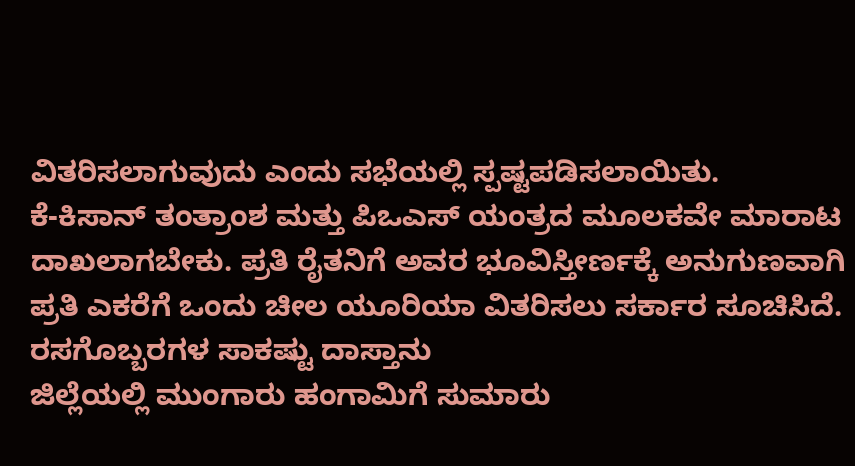ವಿತರಿಸಲಾಗುವುದು ಎಂದು ಸಭೆಯಲ್ಲಿ ಸ್ಪಷ್ಟಪಡಿಸಲಾಯಿತು.
ಕೆ-ಕಿಸಾನ್ ತಂತ್ರಾಂಶ ಮತ್ತು ಪಿಒಎಸ್ ಯಂತ್ರದ ಮೂಲಕವೇ ಮಾರಾಟ ದಾಖಲಾಗಬೇಕು. ಪ್ರತಿ ರೈತನಿಗೆ ಅವರ ಭೂವಿಸ್ತೀರ್ಣಕ್ಕೆ ಅನುಗುಣವಾಗಿ ಪ್ರತಿ ಎಕರೆಗೆ ಒಂದು ಚೀಲ ಯೂರಿಯಾ ವಿತರಿಸಲು ಸರ್ಕಾರ ಸೂಚಿಸಿದೆ.
ರಸಗೊಬ್ಬರಗಳ ಸಾಕಷ್ಟು ದಾಸ್ತಾನು
ಜಿಲ್ಲೆಯಲ್ಲಿ ಮುಂಗಾರು ಹಂಗಾಮಿಗೆ ಸುಮಾರು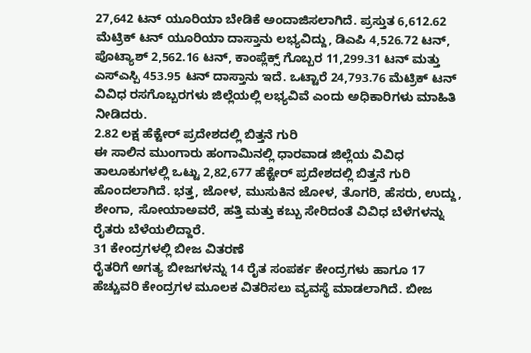27,642 ಟನ್ ಯೂರಿಯಾ ಬೇಡಿಕೆ ಅಂದಾಜಿಸಲಾಗಿದೆ. ಪ್ರಸ್ತುತ 6,612.62 ಮೆಟ್ರಿಕ್ ಟನ್ ಯೂರಿಯಾ ದಾಸ್ತಾನು ಲಭ್ಯವಿದ್ದು, ಡಿಎಪಿ 4,526.72 ಟನ್, ಪೊಟ್ಯಾಶ್ 2,562.16 ಟನ್, ಕಾಂಪ್ಲೆಕ್ಸ್ ಗೊಬ್ಬರ 11,299.31 ಟನ್ ಮತ್ತು ಎಸ್ಎಸ್ಪಿ 453.95 ಟನ್ ದಾಸ್ತಾನು ಇದೆ. ಒಟ್ಟಾರೆ 24,793.76 ಮೆಟ್ರಿಕ್ ಟನ್ ವಿವಿಧ ರಸಗೊಬ್ಬರಗಳು ಜಿಲ್ಲೆಯಲ್ಲಿ ಲಭ್ಯವಿವೆ ಎಂದು ಅಧಿಕಾರಿಗಳು ಮಾಹಿತಿ ನೀಡಿದರು.
2.82 ಲಕ್ಷ ಹೆಕ್ಟೇರ್ ಪ್ರದೇಶದಲ್ಲಿ ಬಿತ್ತನೆ ಗುರಿ
ಈ ಸಾಲಿನ ಮುಂಗಾರು ಹಂಗಾಮಿನಲ್ಲಿ ಧಾರವಾಡ ಜಿಲ್ಲೆಯ ವಿವಿಧ ತಾಲೂಕುಗಳಲ್ಲಿ ಒಟ್ಟು 2,82,677 ಹೆಕ್ಟೇರ್ ಪ್ರದೇಶದಲ್ಲಿ ಬಿತ್ತನೆ ಗುರಿ ಹೊಂದಲಾಗಿದೆ. ಭತ್ತ, ಜೋಳ, ಮುಸುಕಿನ ಜೋಳ, ತೊಗರಿ, ಹೆಸರು, ಉದ್ದು, ಶೇಂಗಾ, ಸೋಯಾಅವರೆ, ಹತ್ತಿ ಮತ್ತು ಕಬ್ಬು ಸೇರಿದಂತೆ ವಿವಿಧ ಬೆಳೆಗಳನ್ನು ರೈತರು ಬೆಳೆಯಲಿದ್ದಾರೆ.
31 ಕೇಂದ್ರಗಳಲ್ಲಿ ಬೀಜ ವಿತರಣೆ
ರೈತರಿಗೆ ಅಗತ್ಯ ಬೀಜಗಳನ್ನು 14 ರೈತ ಸಂಪರ್ಕ ಕೇಂದ್ರಗಳು ಹಾಗೂ 17 ಹೆಚ್ಚುವರಿ ಕೇಂದ್ರಗಳ ಮೂಲಕ ವಿತರಿಸಲು ವ್ಯವಸ್ಥೆ ಮಾಡಲಾಗಿದೆ. ಬೀಜ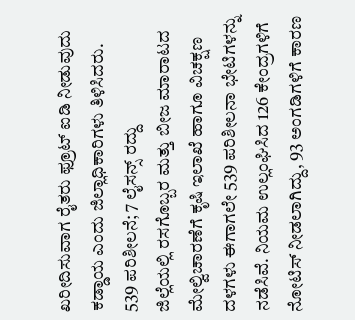ಖರೀದಿಸುವಾಗ ರೈತರು ಫ್ರೂಟ್ ಐಡಿ ನೀಡುವುದು ಕಡ್ಡಾಯ ಎಂದು ಜಿಲ್ಲಾಧಿಕಾರಿಗಳು ತಿಳಿಸಿದರು.
539 ಪರಿಶೀಲನೆ; 7 ಲೈಸನ್ಸ್ ರದ್ದು
ಜಿಲ್ಲೆಯಲ್ಲಿ ರಸಗೊಬ್ಬರ ಮತ್ತು ಬೀಜ ಮಾರಾಟದ ಮೇಲ್ವಿಚಾರಣೆಗೆ ಕೃಷಿ ಇಲಾಖೆ ಹಾಗೂ ವಿಚಕ್ಷಣ ದಳಗಳು ಈಗಾಗಲೇ 539 ಪರಿಶೀಲನಾ ಭೇಟಿಗಳನ್ನು ನಡೆಸಿವೆ. ನಿಯಮ ಉಲ್ಲಂಘಿಸಿದ 126 ಕೇಂದ್ರಗಳಿಗೆ ನೋಟಿಸ್ ನೀಡಲಾಗಿದ್ದು, 93 ಅಂಗಡಿಗಳಿಗೆ ಕಾರಣ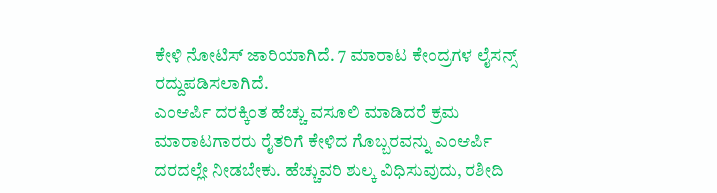ಕೇಳಿ ನೋಟಿಸ್ ಜಾರಿಯಾಗಿದೆ. 7 ಮಾರಾಟ ಕೇಂದ್ರಗಳ ಲೈಸನ್ಸ್ ರದ್ದುಪಡಿಸಲಾಗಿದೆ.
ಎಂಆರ್ಪಿ ದರಕ್ಕಿಂತ ಹೆಚ್ಚು ವಸೂಲಿ ಮಾಡಿದರೆ ಕ್ರಮ
ಮಾರಾಟಗಾರರು ರೈತರಿಗೆ ಕೇಳಿದ ಗೊಬ್ಬರವನ್ನು ಎಂಆರ್ಪಿ ದರದಲ್ಲೇ ನೀಡಬೇಕು. ಹೆಚ್ಚುವರಿ ಶುಲ್ಕ ವಿಧಿಸುವುದು, ರಶೀದಿ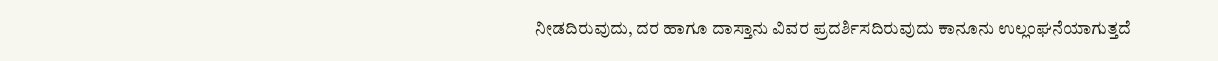ನೀಡದಿರುವುದು, ದರ ಹಾಗೂ ದಾಸ್ತಾನು ವಿವರ ಪ್ರದರ್ಶಿಸದಿರುವುದು ಕಾನೂನು ಉಲ್ಲಂಘನೆಯಾಗುತ್ತದೆ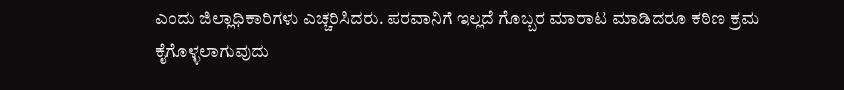ಎಂದು ಜಿಲ್ಲಾಧಿಕಾರಿಗಳು ಎಚ್ಚರಿಸಿದರು. ಪರವಾನಿಗೆ ಇಲ್ಲದೆ ಗೊಬ್ಬರ ಮಾರಾಟ ಮಾಡಿದರೂ ಕಠಿಣ ಕ್ರಮ ಕೈಗೊಳ್ಳಲಾಗುವುದು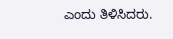ಎಂದು ತಿಳಿಸಿದರು.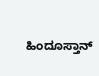ಹಿಂದೂಸ್ತಾನ್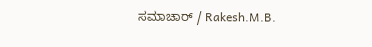ಸಮಾಚಾರ್ / Rakesh.M.B.